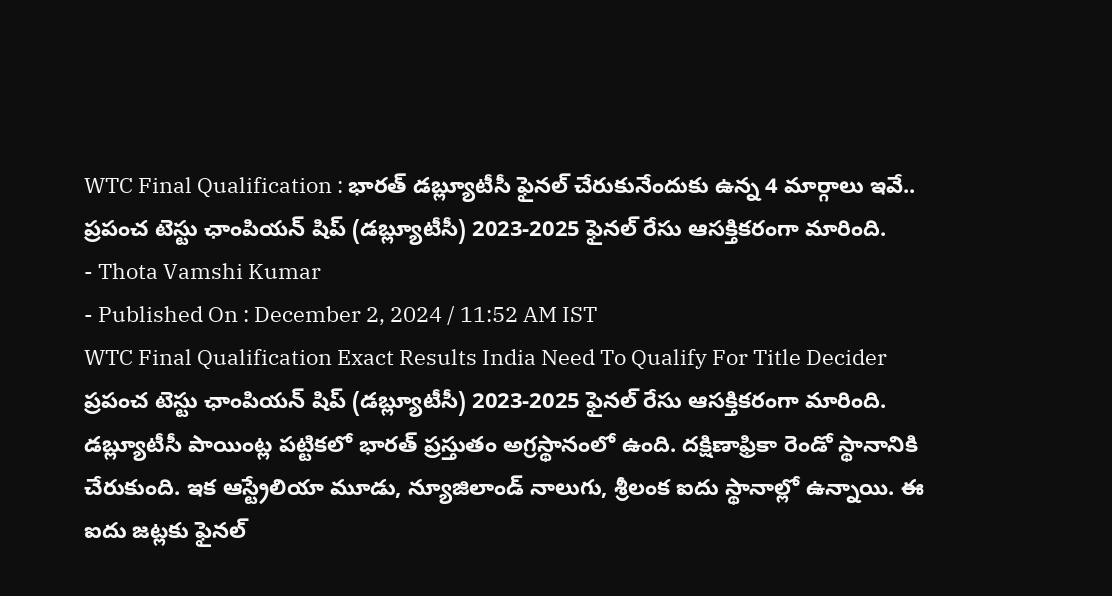WTC Final Qualification : భారత్ డబ్ల్యూటీసీ ఫైనల్ చేరుకునేందుకు ఉన్న 4 మార్గాలు ఇవే..
ప్రపంచ టెస్టు ఛాంపియన్ షిప్ (డబ్ల్యూటీసీ) 2023-2025 ఫైనల్ రేసు ఆసక్తికరంగా మారింది.
- Thota Vamshi Kumar
- Published On : December 2, 2024 / 11:52 AM IST
WTC Final Qualification Exact Results India Need To Qualify For Title Decider
ప్రపంచ టెస్టు ఛాంపియన్ షిప్ (డబ్ల్యూటీసీ) 2023-2025 ఫైనల్ రేసు ఆసక్తికరంగా మారింది. డబ్ల్యూటీసీ పాయింట్ల పట్టికలో భారత్ ప్రస్తుతం అగ్రస్థానంలో ఉంది. దక్షిణాఫ్రికా రెండో స్థానానికి చేరుకుంది. ఇక ఆస్ట్రేలియా మూడు, న్యూజిలాండ్ నాలుగు, శ్రీలంక ఐదు స్థానాల్లో ఉన్నాయి. ఈ ఐదు జట్లకు ఫైనల్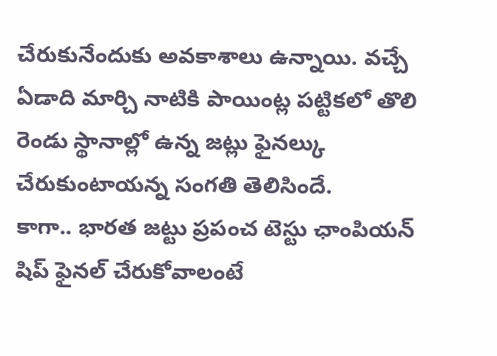చేరుకునేందుకు అవకాశాలు ఉన్నాయి. వచ్చే ఏడాది మార్చి నాటికి పాయింట్ల పట్టికలో తొలి రెండు స్థానాల్లో ఉన్న జట్లు ఫైనల్కు చేరుకుంటాయన్న సంగతి తెలిసిందే.
కాగా.. భారత జట్టు ప్రపంచ టెస్టు ఛాంపియన్ షిప్ ఫైనల్ చేరుకోవాలంటే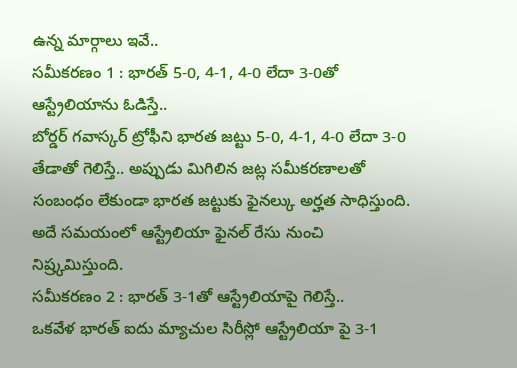ఉన్న మార్గాలు ఇవే..
సమీకరణం 1 : భారత్ 5-0, 4-1, 4-0 లేదా 3-0తో ఆస్ట్రేలియాను ఓడిస్తే..
బోర్డర్ గవాస్కర్ ట్రోఫీని భారత జట్టు 5-0, 4-1, 4-0 లేదా 3-0 తేడాతో గెలిస్తే.. అప్పుడు మిగిలిన జట్ల సమీకరణాలతో సంబంధం లేకుండా భారత జట్టుకు ఫైనల్కు అర్హత సాధిస్తుంది. అదే సమయంలో ఆస్ట్రేలియా ఫైనల్ రేసు నుంచి నిష్ర్కమిస్తుంది.
సమీకరణం 2 : భారత్ 3-1తో ఆస్ట్రేలియాపై గెలిస్తే..
ఒకవేళ భారత్ ఐదు మ్యాచుల సిరీస్లో ఆస్ట్రేలియా పై 3-1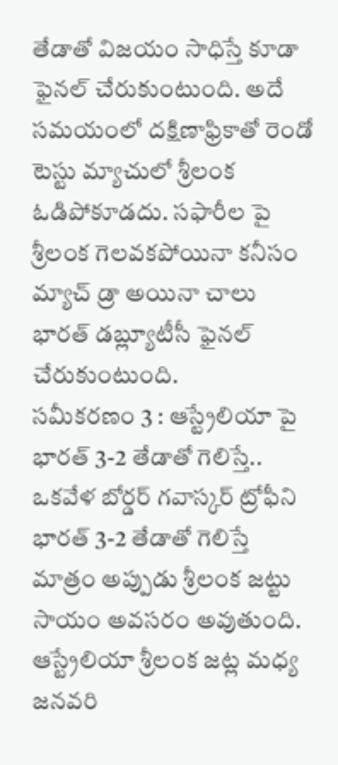తేడాతో విజయం సాధిస్తే కూడా ఫైనల్ చేరుకుంటుంది. అదే సమయంలో దక్షిణాఫ్రికాతో రెండో టెస్టు మ్యాచులో శ్రీలంక ఓడిపోకూడదు. సఫారీల పై శ్రీలంక గెలవకపోయినా కనీసం మ్యాచ్ డ్రా అయినా చాలు భారత్ డబ్ల్యూటీసీ ఫైనల్ చేరుకుంటుంది.
సమీకరణం 3 : ఆస్ట్రేలియా పై భారత్ 3-2 తేడాతో గెలిస్తే..
ఒకవేళ బోర్డర్ గవాస్కర్ ట్రోఫీని భారత్ 3-2 తేడాతో గెలిస్తే మాత్రం అప్పుడు శ్రీలంక జట్టు సాయం అవసరం అవుతుంది. ఆస్ట్రేలియా శ్రీలంక జట్ల మధ్య జనవరి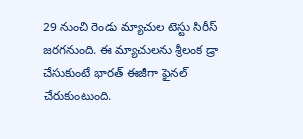29 నుంచి రెండు మ్యాచుల టెస్టు సిరీస్ జరగనుంది. ఈ మ్యాచులను శ్రీలంక డ్రా చేసుకుంటే భారత్ ఈజీగా ఫైనల్ చేరుకుంటుంది.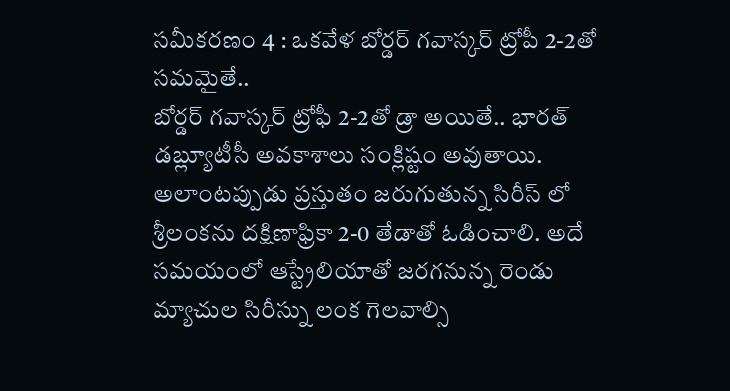సమీకరణం 4 : ఒకవేళ బోర్డర్ గవాస్కర్ ట్రోపీ 2-2తో సమమైతే..
బోర్డర్ గవాస్కర్ ట్రోఫీ 2-2తో డ్రా అయితే.. భారత్ డబ్ల్యూటీసీ అవకాశాలు సంక్లిష్టం అవుతాయి. అలాంటప్పుడు ప్రస్తుతం జరుగుతున్న సిరీస్ లో శ్రీలంకను దక్షిణాఫ్రికా 2-0 తేడాతో ఓడించాలి. అదే సమయంలో ఆస్ట్రేలియాతో జరగనున్న రెండు మ్యాచుల సిరీస్ను లంక గెలవాల్సి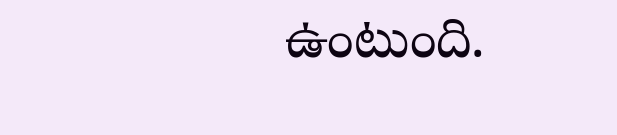ఉంటుంది.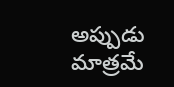అప్పుడు మాత్రమే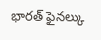భారత్ ఫైనల్కు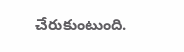చేరుకుంటుంది.